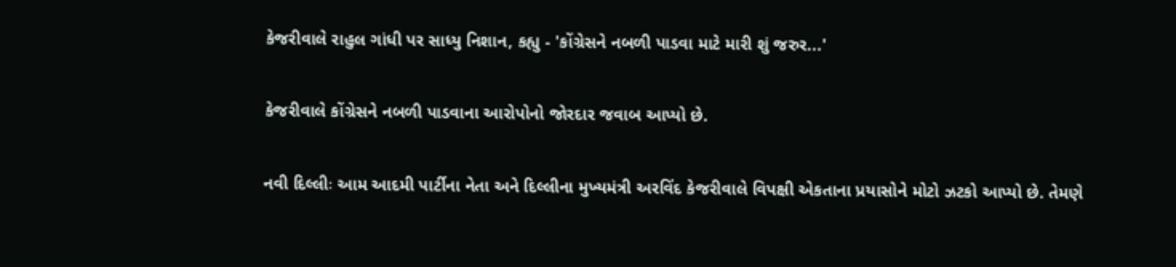કેજરીવાલે રાહુલ ગાંધી પર સાધ્યુ નિશાન, કહ્યુ - 'કોંગ્રેસને નબળી પાડવા માટે મારી શું જરુર...'

કેજરીવાલે કોંગ્રેસને નબળી પાડવાના આરોપોનો જોરદાર જવાબ આપ્યો છે.

નવી દિલ્લીઃ આમ આદમી પાર્ટીના નેતા અને દિલ્લીના મુખ્યમંત્રી અરવિંદ કેજરીવાલે વિપક્ષી એકતાના પ્રયાસોને મોટો ઝટકો આપ્યો છે. તેમણે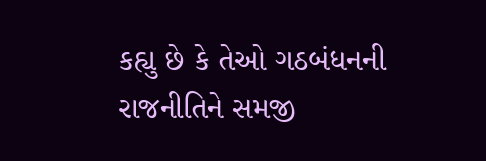કહ્યુ છે કે તેઓ ગઠબંધનની રાજનીતિને સમજી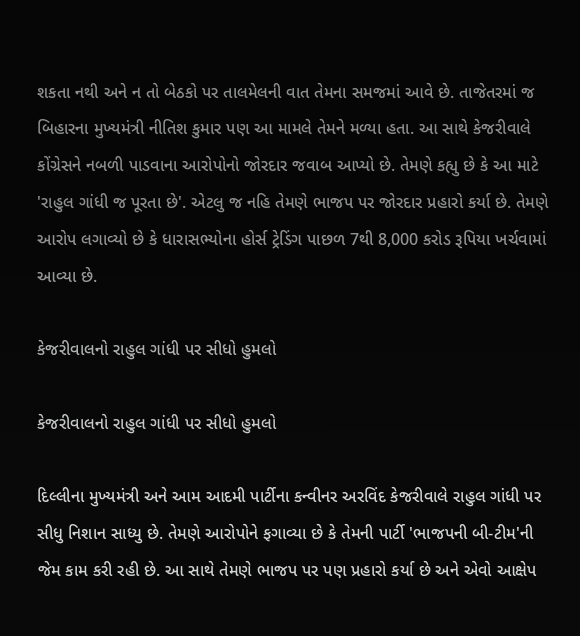શકતા નથી અને ન તો બેઠકો પર તાલમેલની વાત તેમના સમજમાં આવે છે. તાજેતરમાં જ બિહારના મુખ્યમંત્રી નીતિશ કુમાર પણ આ મામલે તેમને મળ્યા હતા. આ સાથે કેજરીવાલે કોંગ્રેસને નબળી પાડવાના આરોપોનો જોરદાર જવાબ આપ્યો છે. તેમણે કહ્યુ છે કે આ માટે 'રાહુલ ગાંધી જ પૂરતા છે'. એટલુ જ નહિ તેમણે ભાજપ પર જોરદાર પ્રહારો કર્યા છે. તેમણે આરોપ લગાવ્યો છે કે ધારાસભ્યોના હોર્સ ટ્રેડિંગ પાછળ 7થી 8,000 કરોડ રૂપિયા ખર્ચવામાં આવ્યા છે.

કેજરીવાલનો રાહુલ ગાંધી પર સીધો હુમલો

કેજરીવાલનો રાહુલ ગાંધી પર સીધો હુમલો

દિલ્લીના મુખ્યમંત્રી અને આમ આદમી પાર્ટીના કન્વીનર અરવિંદ કેજરીવાલે રાહુલ ગાંધી પર સીધુ નિશાન સાધ્યુ છે. તેમણે આરોપોને ફગાવ્યા છે કે તેમની પાર્ટી 'ભાજપની બી-ટીમ'ની જેમ કામ કરી રહી છે. આ સાથે તેમણે ભાજપ પર પણ પ્રહારો કર્યા છે અને એવો આક્ષેપ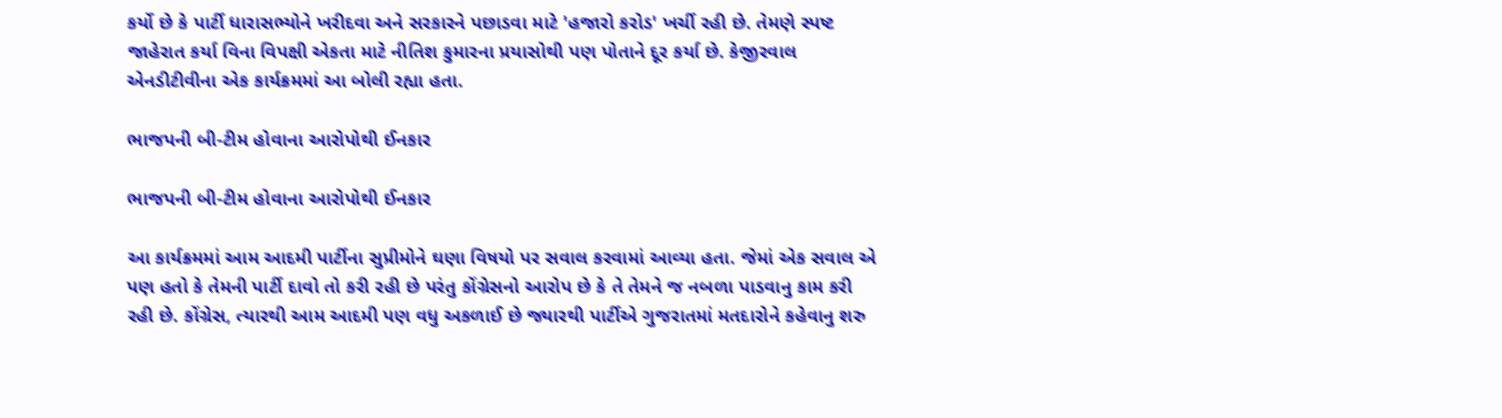કર્યો છે કે પાર્ટી ધારાસભ્યોને ખરીદવા અને સરકારને પછાડવા માટે 'હજારો કરોડ' ખર્ચી રહી છે. તેમણે સ્પષ્ટ જાહેરાત કર્યા વિના વિપક્ષી એકતા માટે નીતિશ કુમારના પ્રયાસોથી પણ પોતાને દૂર કર્યા છે. કેજીરવાલ એનડીટીવીના એક કાર્યક્રમમાં આ બોલી રહ્યા હતા.

ભાજપની બી-ટીમ હોવાના આરોપોથી ઈનકાર

ભાજપની બી-ટીમ હોવાના આરોપોથી ઈનકાર

આ કાર્યક્રમમાં આમ આદમી પાર્ટીના સુપ્રીમોને ઘણા વિષયો પર સવાલ કરવામાં આવ્યા હતા. જેમાં એક સવાલ એ પણ હતો કે તેમની પાર્ટી દાવો તો કરી રહી છે પરંતુ કોંગ્રેસનો આરોપ છે કે તે તેમને જ નબળા પાડવાનુ કામ કરી રહી છે. કોંગ્રેસ, ત્યારથી આમ આદમી પણ વધુ અકળાઈ છે જ્યારથી પાર્ટીએ ગુજરાતમાં મતદારોને કહેવાનુ શરુ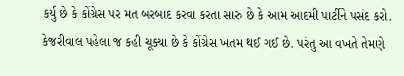કર્યુ છે કે કોંગ્રેસ પર મત બરબાદ કરવા કરતા સારુ છે કે આમ આદમી પાર્ટીને પસંદ કરો. કેજરીવાલ પહેલા જ કહી ચૂક્યા છે કે કોંગ્રેસ ખતમ થઈ ગઈ છે. પરંતુ આ વખતે તેમણે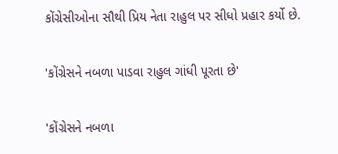કોંગ્રેસીઓના સૌથી પ્રિય નેતા રાહુલ પર સીધો પ્રહાર કર્યો છે.

'કોંગ્રેસને નબળા પાડવા રાહુલ ગાંધી પૂરતા છે'

'કોંગ્રેસને નબળા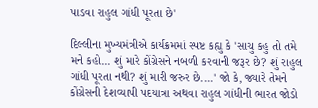પાડવા રાહુલ ગાંધી પૂરતા છે'

દિલ્લીના મુખ્યમંત્રીએ કાર્યક્રમમાં સ્પષ્ટ કહ્યુ કે 'સાચુ કહુ તો તમે મને કહો... શું મારે કોંગ્રેસને નબળી કરવાની જરૂર છે? શું રાહુલ ગાંધી પૂરતા નથી? શું મારી જરુર છે....' જો કે, જ્યારે તેમને કોંગ્રેસની દેશવ્યાપી પદયાત્રા અથવા રાહુલ ગાંધીની ભારત જોડો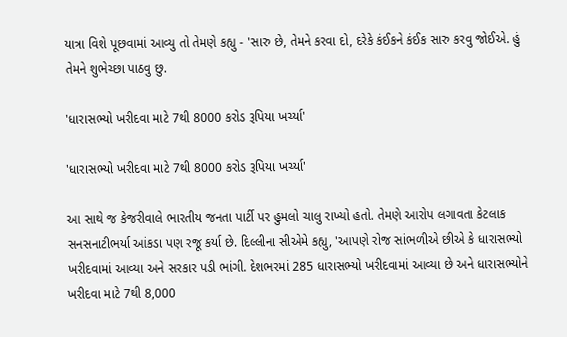યાત્રા વિશે પૂછવામાં આવ્યુ તો તેમણે કહ્યુ - 'સારુ છે, તેમને કરવા દો, દરેકે કંઈકને કંઈક સારુ કરવુ જોઈએ. હું તેમને શુભેચ્છા પાઠવુ છુ.

'ધારાસભ્યો ખરીદવા માટે 7થી 8000 કરોડ રૂપિયા ખર્ચ્યા'

'ધારાસભ્યો ખરીદવા માટે 7થી 8000 કરોડ રૂપિયા ખર્ચ્યા'

આ સાથે જ કેજરીવાલે ભારતીય જનતા પાર્ટી પર હુમલો ચાલુ રાખ્યો હતો. તેમણે આરોપ લગાવતા કેટલાક સનસનાટીભર્યા આંકડા પણ રજૂ કર્યા છે. દિલ્લીના સીએમે કહ્યુ, 'આપણે રોજ સાંભળીએ છીએ કે ધારાસભ્યો ખરીદવામાં આવ્યા અને સરકાર પડી ભાંગી. દેશભરમાં 285 ધારાસભ્યો ખરીદવામાં આવ્યા છે અને ધારાસભ્યોને ખરીદવા માટે 7થી 8,000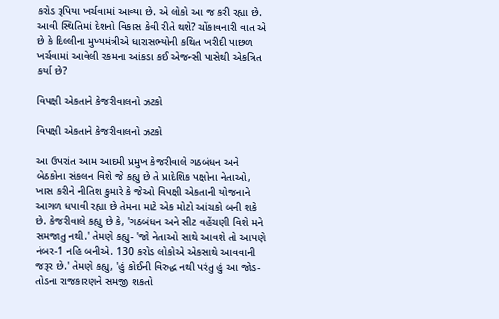કરોડ રૂપિયા ખર્ચવામાં આવ્યા છે. એ લોકો આ જ કરી રહ્યા છે. આવી સ્થિતિમાં દેશનો વિકાસ કેવી રીતે થશે? ચોંકાવનારી વાત એ છે કે દિલ્લીના મુખ્યમંત્રીએ ધારાસભ્યોની કથિત ખરીદી પાછળ ખર્ચવામાં આવેલી રકમના આંકડા કઈ એજન્સી પાસેથી એકત્રિત કર્યા છે?

વિપક્ષી એકતાને કેજરીવાલનો ઝટકો

વિપક્ષી એકતાને કેજરીવાલનો ઝટકો

આ ઉપરાંત આમ આદમી પ્રમુખ કેજરીવાલે ગઠબંધન અને બેઠકોના સંકલન વિશે જે કહ્યુ છે તે પ્રાદેશિક પક્ષોના નેતાઓ, ખાસ કરીને નીતિશ કુમારે કે જેઓ વિપક્ષી એકતાની યોજનાને આગળ ધપાવી રહ્યા છે તેમના માટે એક મોટો આંચકો બની શકે છે. કેજરીવાલે કહ્યુ છે કે, 'ગઠબંધન અને સીટ વહેંચણી વિશે મને સમજાતુ નથી.' તેમણે કહ્યુ- 'જો નેતાઓ સાથે આવશે તો આપણે નંબર-1 નહિ બનીએ. 130 કરોડ લોકોએ એકસાથે આવવાની જરૂર છે.' તેમણે કહ્યુ, 'હું કોઈની વિરુદ્ધ નથી પરંતુ હું આ જોડ-તોડના રાજકારણને સમજી શકતો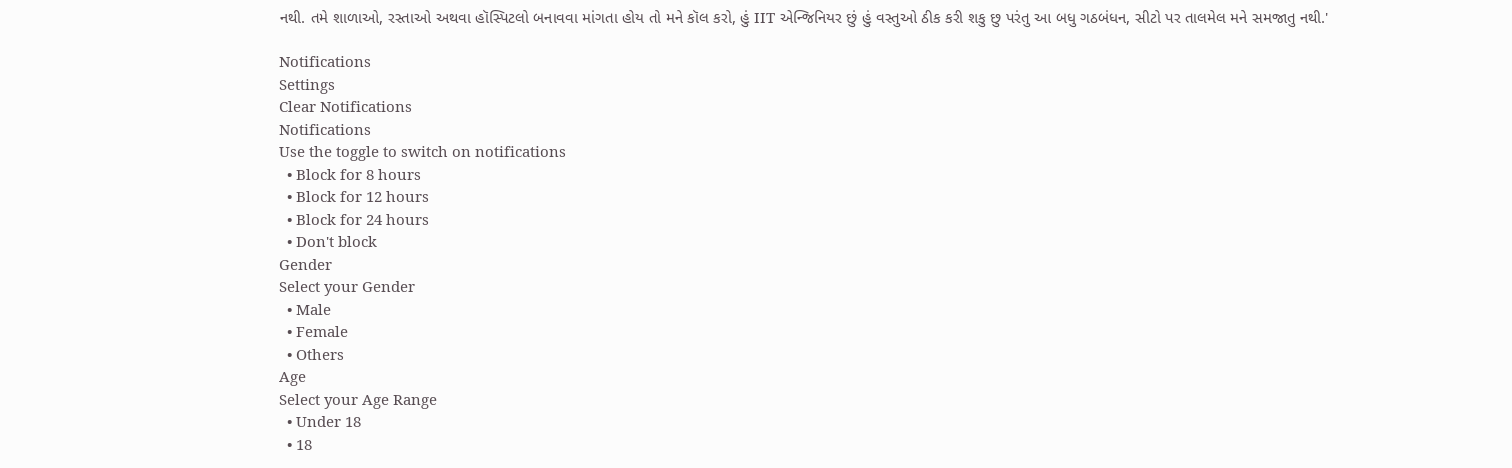નથી. તમે શાળાઓ, રસ્તાઓ અથવા હૉસ્પિટલો બનાવવા માંગતા હોય તો મને કૉલ કરો, હું IIT એન્જિનિયર છું હું વસ્તુઓ ઠીક કરી શકુ છુ પરંતુ આ બધુ ગઠબંધન, સીટો પર તાલમેલ મને સમજાતુ નથી.'

Notifications
Settings
Clear Notifications
Notifications
Use the toggle to switch on notifications
  • Block for 8 hours
  • Block for 12 hours
  • Block for 24 hours
  • Don't block
Gender
Select your Gender
  • Male
  • Female
  • Others
Age
Select your Age Range
  • Under 18
  • 18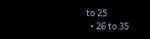to 25
  • 26 to 35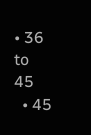• 36 to 45
  • 45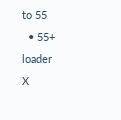to 55
  • 55+
loader
X